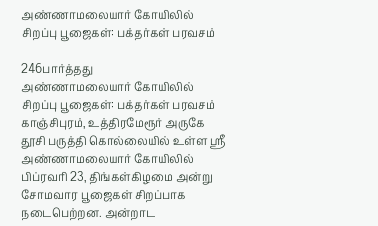அண்ணாமலையார் கோயிலில் சிறப்பு பூஜைகள்: பக்தர்கள் பரவசம்

246பார்த்தது
அண்ணாமலையார் கோயிலில் சிறப்பு பூஜைகள்: பக்தர்கள் பரவசம்
காஞ்சிபுரம், உத்திரமேரூர் அருகே தூசி பருத்தி கொல்லையில் உள்ள ஸ்ரீ அண்ணாமலையார் கோயிலில் பிப்ரவரி 23, திங்கள்கிழமை அன்று சோமவார பூஜைகள் சிறப்பாக நடைபெற்றன. அன்றாட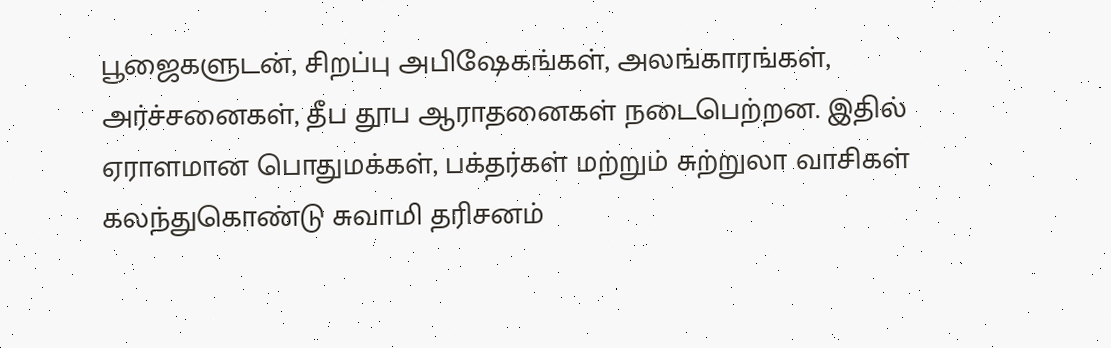பூஜைகளுடன், சிறப்பு அபிஷேகங்கள், அலங்காரங்கள், அர்ச்சனைகள், தீப தூப ஆராதனைகள் நடைபெற்றன. இதில் ஏராளமான பொதுமக்கள், பக்தர்கள் மற்றும் சுற்றுலா வாசிகள் கலந்துகொண்டு சுவாமி தரிசனம்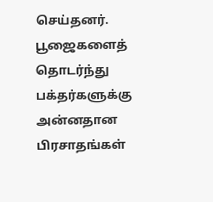செய்தனர். பூஜைகளைத் தொடர்ந்து பக்தர்களுக்கு அன்னதான பிரசாதங்கள்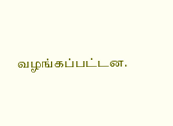வழங்கப்பட்டன.